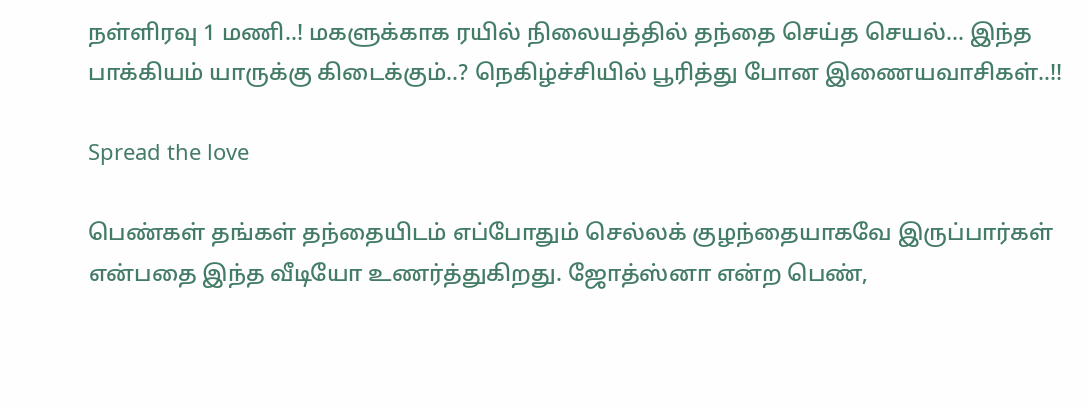நள்ளிரவு 1 மணி..! மகளுக்காக ரயில் நிலையத்தில் தந்தை செய்த செயல்… இந்த பாக்கியம் யாருக்கு கிடைக்கும்..? நெகிழ்ச்சியில் பூரித்து போன இணையவாசிகள்..!!

Spread the love

பெண்கள் தங்கள் தந்தையிடம் எப்போதும் செல்லக் குழந்தையாகவே இருப்பார்கள் என்பதை இந்த வீடியோ உணர்த்துகிறது. ஜோத்ஸ்னா என்ற பெண்,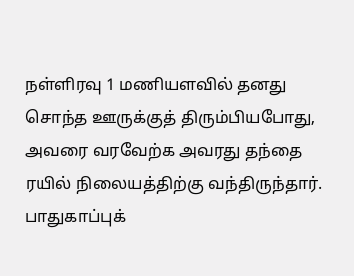நள்ளிரவு 1 மணியளவில் தனது சொந்த ஊருக்குத் திரும்பியபோது, அவரை வரவேற்க அவரது தந்தை ரயில் நிலையத்திற்கு வந்திருந்தார். பாதுகாப்புக்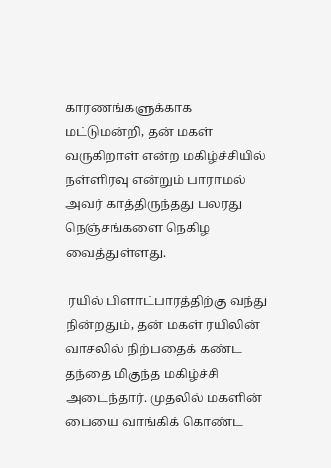காரணங்களுக்காக மட்டுமன்றி, தன் மகள் வருகிறாள் என்ற மகிழ்ச்சியில் நள்ளிரவு என்றும் பாராமல் அவர் காத்திருந்தது பலரது நெஞ்சங்களை நெகிழ வைத்துள்ளது.

 ரயில் பிளாட்பாரத்திற்கு வந்து நின்றதும், தன் மகள் ரயிலின் வாசலில் நிற்பதைக் கண்ட தந்தை மிகுந்த மகிழ்ச்சி அடைந்தார். முதலில் மகளின் பையை வாங்கிக் கொண்ட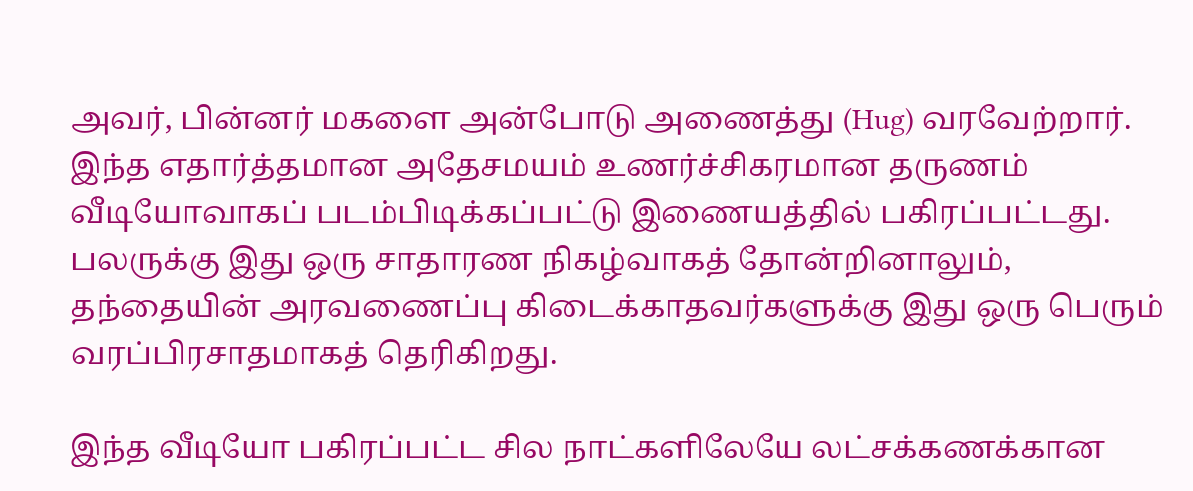அவர், பின்னர் மகளை அன்போடு அணைத்து (Hug) வரவேற்றார். இந்த எதார்த்தமான அதேசமயம் உணர்ச்சிகரமான தருணம் வீடியோவாகப் படம்பிடிக்கப்பட்டு இணையத்தில் பகிரப்பட்டது. பலருக்கு இது ஒரு சாதாரண நிகழ்வாகத் தோன்றினாலும், தந்தையின் அரவணைப்பு கிடைக்காதவர்களுக்கு இது ஒரு பெரும் வரப்பிரசாதமாகத் தெரிகிறது.

இந்த வீடியோ பகிரப்பட்ட சில நாட்களிலேயே லட்சக்கணக்கான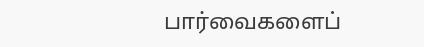பார்வைகளைப்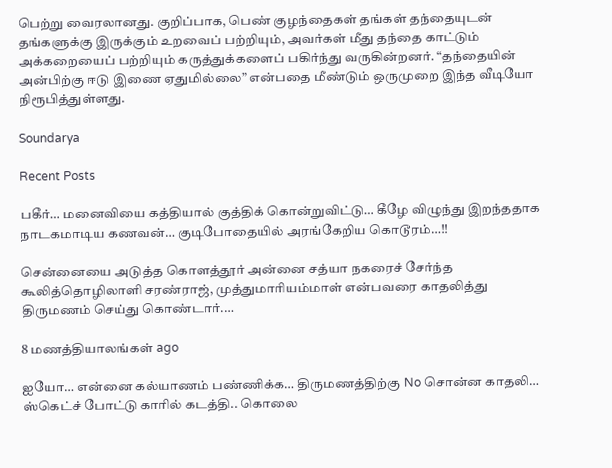பெற்று வைரலானது. குறிப்பாக, பெண் குழந்தைகள் தங்கள் தந்தையுடன் தங்களுக்கு இருக்கும் உறவைப் பற்றியும், அவர்கள் மீது தந்தை காட்டும் அக்கறையைப் பற்றியும் கருத்துக்களைப் பகிர்ந்து வருகின்றனர். “தந்தையின் அன்பிற்கு ஈடு இணை ஏதுமில்லை” என்பதை மீண்டும் ஒருமுறை இந்த வீடியோ நிரூபித்துள்ளது.

Soundarya

Recent Posts

பகீர்… மனைவியை கத்தியால் குத்திக் கொன்றுவிட்டு… கீழே விழுந்து இறந்ததாக நாடகமாடிய கணவன்… குடிபோதையில் அரங்கேறிய கொடூரம்…!!

சென்னையை அடுத்த கொளத்தூர் அன்னை சத்யா நகரைச் சேர்ந்த கூலித்தொழிலாளி சரண்ராஜ், முத்துமாரியம்மாள் என்பவரை காதலித்து திருமணம் செய்து கொண்டார்.…

8 மணத்தியாலங்கள் ago

ஐயோ… என்னை கல்யாணம் பண்ணிக்க… திருமணத்திற்கு No சொன்ன காதலி… ஸ்கெட்ச் போட்டு காரில் கடத்தி.. கொலை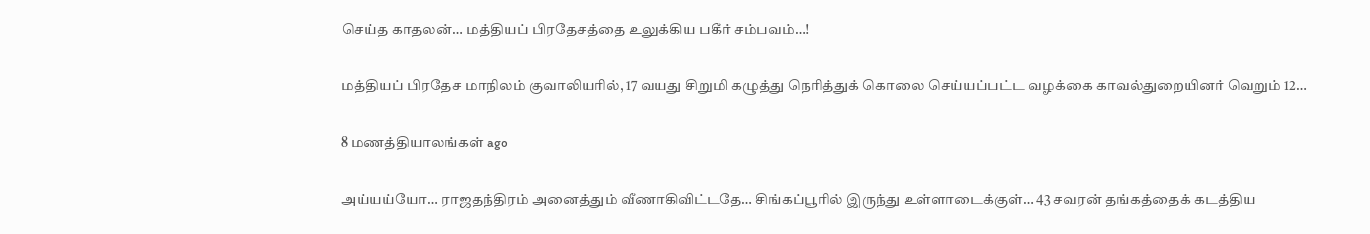செய்த காதலன்… மத்தியப் பிரதேசத்தை உலுக்கிய பகீர் சம்பவம்…!

மத்தியப் பிரதேச மாநிலம் குவாலியரில், 17 வயது சிறுமி கழுத்து நெரித்துக் கொலை செய்யப்பட்ட வழக்கை காவல்துறையினர் வெறும் 12…

8 மணத்தியாலங்கள் ago

அய்யய்யோ… ராஜதந்திரம் அனைத்தும் வீணாகிவிட்டதே… சிங்கப்பூரில் இருந்து உள்ளாடைக்குள்… 43 சவரன் தங்கத்தைக் கடத்திய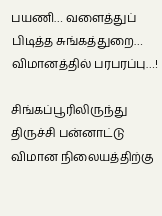பயணி… வளைத்துப் பிடித்த சுங்கத்துறை… விமானத்தில் பரபரப்பு…!

சிங்கப்பூரிலிருந்து திருச்சி பன்னாட்டு விமான நிலையத்திற்கு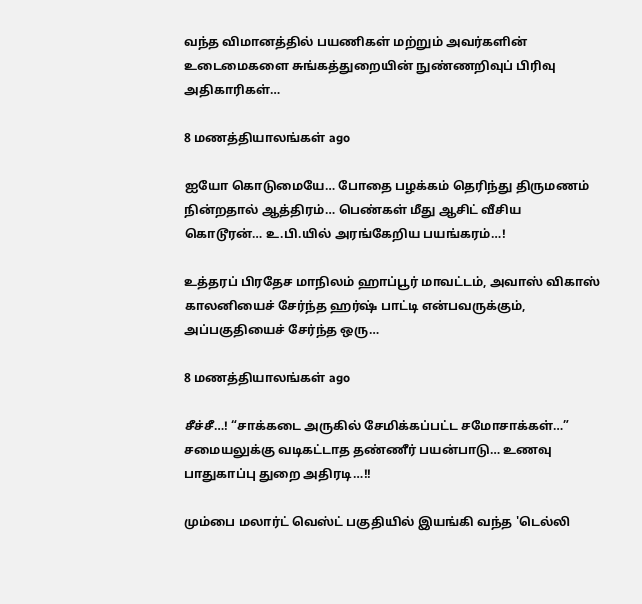வந்த விமானத்தில் பயணிகள் மற்றும் அவர்களின் உடைமைகளை சுங்கத்துறையின் நுண்ணறிவுப் பிரிவு அதிகாரிகள்…

8 மணத்தியாலங்கள் ago

ஐயோ கொடுமையே… போதை பழக்கம் தெரிந்து திருமணம் நின்றதால் ஆத்திரம்… பெண்கள் மீது ஆசிட் வீசிய கொடூரன்… உ.பி.யில் அரங்கேறிய பயங்கரம்…!

உத்தரப் பிரதேச மாநிலம் ஹாப்பூர் மாவட்டம், அவாஸ் விகாஸ் காலனியைச் சேர்ந்த ஹர்ஷ் பாட்டி என்பவருக்கும், அப்பகுதியைச் சேர்ந்த ஒரு…

8 மணத்தியாலங்கள் ago

சீச்சீ…! “சாக்கடை அருகில் சேமிக்கப்பட்ட சமோசாக்கள்…” சமையலுக்கு வடிகட்டாத தண்ணீர் பயன்பாடு… உணவு பாதுகாப்பு துறை அதிரடி…!!

மும்பை மலார்ட் வெஸ்ட் பகுதியில் இயங்கி வந்த 'டெல்லி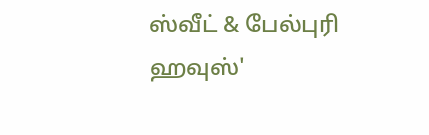ஸ்வீட் & பேல்புரி ஹவுஸ்'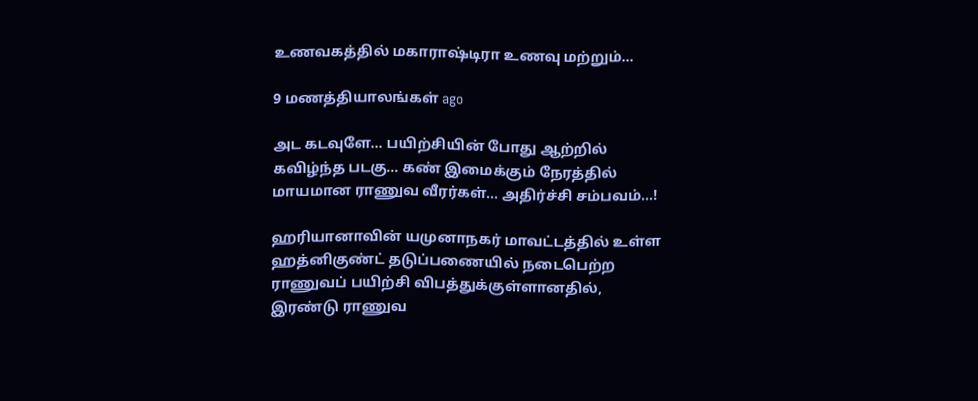உணவகத்தில் மகாராஷ்டிரா உணவு மற்றும்…

9 மணத்தியாலங்கள் ago

அட கடவுளே… பயிற்சியின் போது ஆற்றில் கவிழ்ந்த படகு… கண் இமைக்கும் நேரத்தில் மாயமான ராணுவ வீரர்கள்… அதிர்ச்சி சம்பவம்…!

ஹரியானாவின் யமுனாநகர் மாவட்டத்தில் உள்ள ஹத்னிகுண்ட் தடுப்பணையில் நடைபெற்ற ராணுவப் பயிற்சி விபத்துக்குள்ளானதில், இரண்டு ராணுவ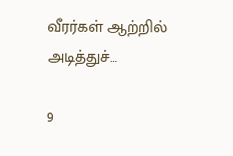வீரர்கள் ஆற்றில் அடித்துச்…

9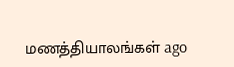மணத்தியாலங்கள் ago